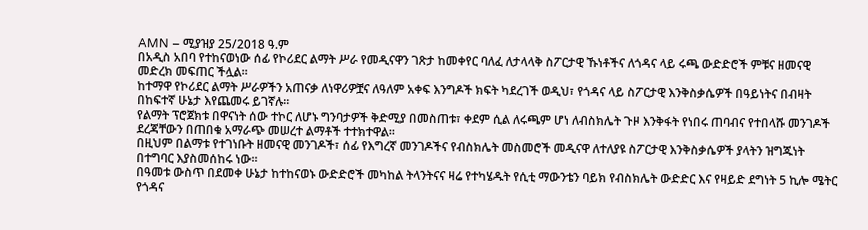AMN – ሚያዝያ 25/2018 ዓ.ም
በአዲስ አበባ የተከናወነው ሰፊ የኮሪደር ልማት ሥራ የመዲናዋን ገጽታ ከመቀየር ባለፈ ለታላላቅ ስፖርታዊ ኹነቶችና ለጎዳና ላይ ሩጫ ውድድሮች ምቹና ዘመናዊ መድረክ መፍጠር ችሏል።
ከተማዋ የኮሪደር ልማት ሥራዎችን አጠናቃ ለነዋሪዎቿና ለዓለም አቀፍ እንግዶች ክፍት ካደረገች ወዲህ፣ የጎዳና ላይ ስፖርታዊ እንቅስቃሴዎች በዓይነትና በብዛት በከፍተኛ ሁኔታ እየጨመሩ ይገኛሉ።
የልማት ፕሮጀክቱ በዋናነት ሰው ተኮር ለሆኑ ግንባታዎች ቅድሚያ በመስጠቱ፣ ቀደም ሲል ለሩጫም ሆነ ለብስክሌት ጉዞ እንቅፋት የነበሩ ጠባብና የተበላሹ መንገዶች ደረጃቸውን በጠበቁ አማራጭ መሠረተ ልማቶች ተተክተዋል።
በዚህም በልማቱ የተገነቡት ዘመናዊ መንገዶች፣ ሰፊ የእግረኛ መንገዶችና የብስክሌት መስመሮች መዲናዋ ለተለያዩ ስፖርታዊ እንቅስቃሴዎች ያላትን ዝግጁነት በተግባር እያስመሰከሩ ነው።
በዓመቱ ውስጥ በደመቀ ሁኔታ ከተከናወኑ ውድድሮች መካከል ትላንትናና ዛሬ የተካሄዱት የሲቲ ማውንቴን ባይክ የብስክሌት ውድድር እና የዛይድ ደግነት 5 ኪሎ ሜትር የጎዳና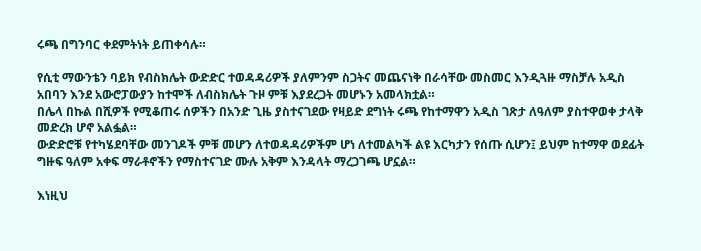ሩጫ በግንባር ቀደምትነት ይጠቀሳሉ።

የሲቲ ማውንቴን ባይክ የብስክሌት ውድድር ተወዳዳሪዎች ያለምንም ስጋትና መጨናነቅ በራሳቸው መስመር እንዲጓዙ ማስቻሉ አዲስ አበባን እንደ አውሮፓውያን ከተሞች ለብስክሌት ጉዞ ምቹ እያደረጋት መሆኑን አመላክቷል።
በሌላ በኩል በሺዎች የሚቆጠሩ ሰዎችን በአንድ ጊዜ ያስተናገደው የዛይድ ደግነት ሩጫ የከተማዋን አዲስ ገጽታ ለዓለም ያስተዋወቀ ታላቅ መድረክ ሆኖ አልፏል።
ውድድሮቹ የተካሄደባቸው መንገዶች ምቹ መሆን ለተወዳዳሪዎችም ሆነ ለተመልካች ልዩ እርካታን የሰጡ ሲሆን፤ ይህም ከተማዋ ወደፊት ግዙፍ ዓለም አቀፍ ማራቶኖችን የማስተናገድ ሙሉ አቅም እንዳላት ማረጋገጫ ሆኗል።

እነዚህ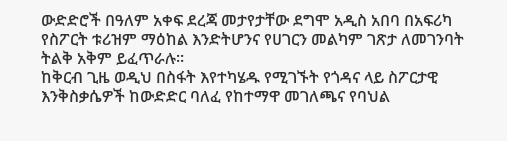ውድድሮች በዓለም አቀፍ ደረጃ መታየታቸው ደግሞ አዲስ አበባ በአፍሪካ የስፖርት ቱሪዝም ማዕከል እንድትሆንና የሀገርን መልካም ገጽታ ለመገንባት ትልቅ አቅም ይፈጥራሉ።
ከቅርብ ጊዜ ወዲህ በስፋት እየተካሄዱ የሚገኙት የጎዳና ላይ ስፖርታዊ እንቅስቃሴዎች ከውድድር ባለፈ የከተማዋ መገለጫና የባህል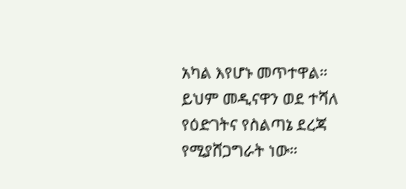አካል እየሆኑ መጥተዋል።
ይህም መዲናዋን ወደ ተሻለ የዕድገትና የስልጣኔ ደረጃ የሚያሸጋግራት ነው።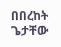በበረከት ጌታቸው